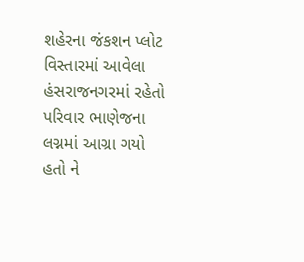શહેરના જંકશન પ્લોટ વિસ્તારમાં આવેલા હંસરાજનગરમાં રહેતો પરિવાર ભાણેજના લગ્નમાં આગ્રા ગયો હતો ને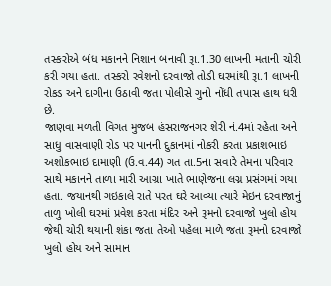તસ્કરોએ બંધ મકાનને નિશાન બનાવી રૂા.1.30 લાખની મતાની ચોરી કરી ગયા હતા. તસ્કરો રવેશનો દરવાજો તોડી ઘરમાંથી રૂા.1 લાખની રોકડ અને દાગીના ઉઠાવી જતા પોલીસે ગુનો નોંધી તપાસ હાથ ધરી છે.
જાણવા મળતી વિગત મુજબ હંસરાજનગર શેરી નં.4માં રહેતા અને સાધુ વાસવાણી રોડ પર પાનની દુકાનમાં નોકરી કરતા પ્રકાશભાઇ અશોકભાઇ દામાણી (ઉ.વ.44) ગત તા.5ના સવારે તેમના પરિવાર સાથે મકાનને તાળા મારી આગ્રા ખાતે ભાણેજના લગ્ન પ્રસંગમાં ગયા હતા. જયાનથી ગઇકાલે રાતે પરત ઘરે આવ્યા ત્યારે મેઇન દરવાજાનું તાળુ ખોલી ઘરમાં પ્રવેશ કરતા મંદિર અને રૂમનો દરવાજો ખુલો હોય જેથી ચોરી થયાની શંકા જતા તેઓ પહેલા માળે જતા રૂમનો દરવાજો ખુલો હોય અને સામાન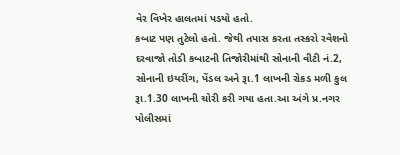વેર વિખેર હાલતમાં પડયો હતો.
કબાટ પણ તુટેલો હતો. જેથી તપાસ કરતા તસ્કરો રવેશનો દરવાજો તોડી કબાટની તિજોરીમાંથી સોનાની વીટી નં.2, સોનાની ઇયરીંગ, પેંડલ અને રૂા.1 લાખની રોકડ મળી કુલ રૂા.1.30 લાખની ચોરી કરી ગયા હતા.આ અંગે પ્ર.નગર પોલીસમાં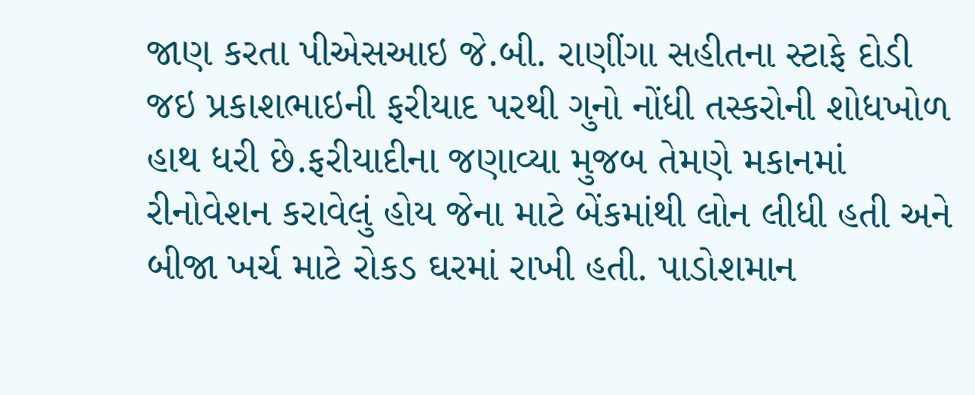જાણ કરતા પીએસઆઇ જે.બી. રાણીંગા સહીતના સ્ટાફે દોડી જઇ પ્રકાશભાઇની ફરીયાદ પરથી ગુનો નોંધી તસ્કરોની શોધખોળ હાથ ધરી છે.ફરીયાદીના જણાવ્યા મુજબ તેમણે મકાનમાં રીનોવેશન કરાવેલું હોય જેના માટે બેંકમાંથી લોન લીધી હતી અને બીજા ખર્ચ માટે રોકડ ઘરમાં રાખી હતી. પાડોશમાન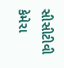સીસીટીવી કેમેરા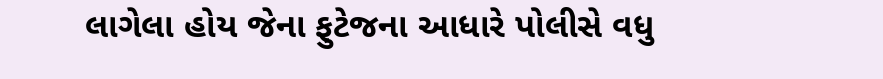લાગેલા હોય જેના ફુટેજના આધારે પોલીસે વધુ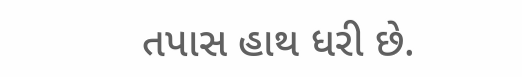તપાસ હાથ ધરી છે.